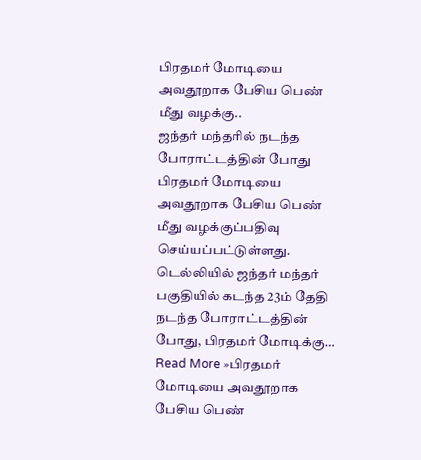பிரதமர் மோடியை அவதூறாக பேசிய பெண் மீது வழக்கு..
ஜந்தர் மந்தரில் நடந்த போராட்டத்தின் போது பிரதமர் மோடியை அவதூறாக பேசிய பெண் மீது வழக்குப்பதிவு செய்யப்பட்டுள்ளது. டெல்லியில் ஜந்தர் மந்தர் பகுதியில் கடந்த 23ம் தேதி நடந்த போராட்டத்தின் போது, பிரதமர் மோடிக்கு… Read More »பிரதமர் மோடியை அவதூறாக பேசிய பெண்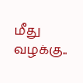மீது வழக்கு..